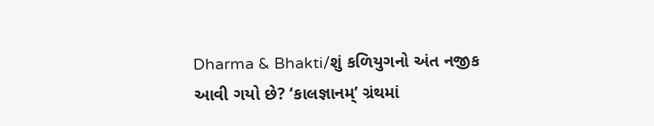Dharma & Bhakti/શું કળિયુગનો અંત નજીક આવી ગયો છે? ‘કાલજ્ઞાનમ્’ ગ્રંથમાં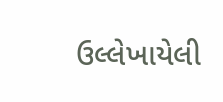ઉલ્લેખાયેલી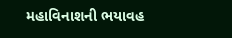મહાવિનાશની ભયાવહ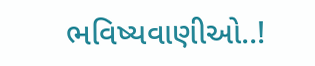ભવિષ્યવાણીઓ..!